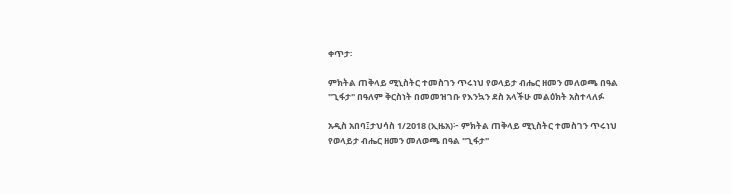ቀጥታ፡

ምክትል ጠቅላይ ሚኒስትር ተመስገን ጥሩነህ የወላይታ ብሔር ዘመን መለወጫ በዓል "ጊፋታ" በዓለም ቅርስነት በመመዝገቡ የእንኳን ደስ አላችሁ መልዕክት አስተላለፉ

አዲስ አበባ፤ታህሳስ 1/2018 (ኢዜአ)፦ ምክትል ጠቅላይ ሚኒስትር ተመስገን ጥሩነህ የወላይታ ብሔር ዘመን መለወጫ በዓል "ጊፋታ"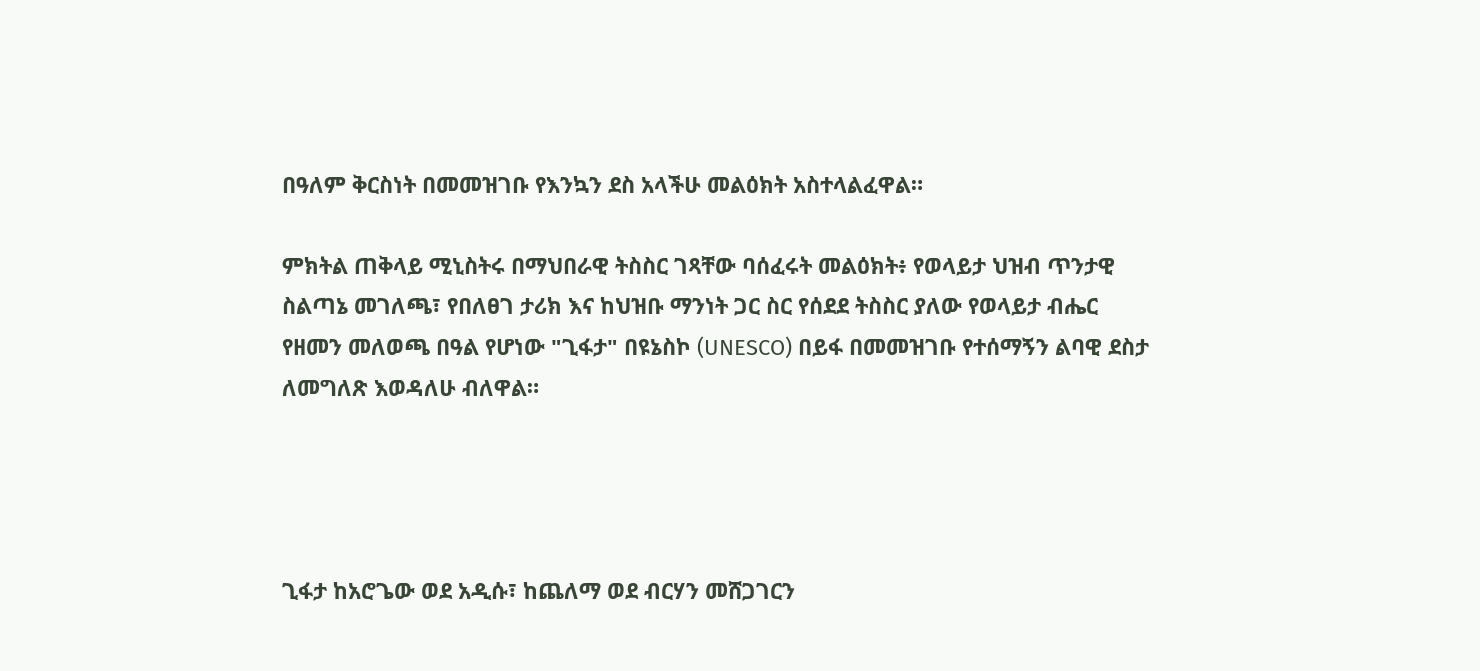በዓለም ቅርስነት በመመዝገቡ የእንኳን ደስ አላችሁ መልዕክት አስተላልፈዋል።

ምክትል ጠቅላይ ሚኒስትሩ በማህበራዊ ትስስር ገጻቸው ባሰፈሩት መልዕክት፥ የወላይታ ህዝብ ጥንታዊ ስልጣኔ መገለጫ፣ የበለፀገ ታሪክ እና ከህዝቡ ማንነት ጋር ስር የሰደደ ትስስር ያለው የወላይታ ብሔር የዘመን መለወጫ በዓል የሆነው "ጊፋታ" በዩኔስኮ (UNESCO) በይፋ በመመዝገቡ የተሰማኝን ልባዊ ደስታ ለመግለጽ እወዳለሁ ብለዋል።




ጊፋታ ከአሮጌው ወደ አዲሱ፣ ከጨለማ ወደ ብርሃን መሸጋገርን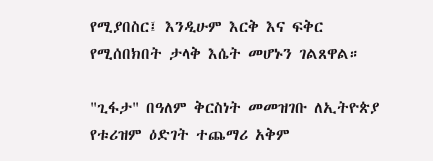የሚያበስር፤ እንዲሁም እርቅ እና ፍቅር የሚሰበክበት ታላቅ እሴት መሆኑን ገልጸዋል።

"ጊፋታ" በዓለም ቅርስነት መመዝገቡ ለኢትዮጵያ የቱሪዝም ዕድገት ተጨማሪ አቅም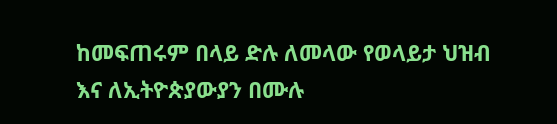ከመፍጠሩም በላይ ድሉ ለመላው የወላይታ ህዝብ እና ለኢትዮጵያውያን በሙሉ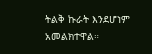ትልቅ ኩራት እንደሆነም አመልክተዋል።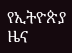የኢትዮጵያ ዜና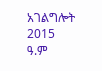አገልግሎት
2015
ዓ.ም